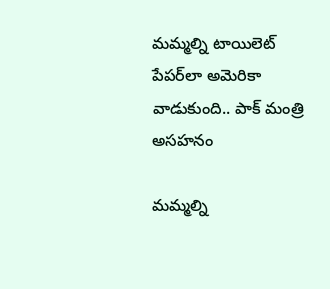మమ్మల్ని టాయిలెట్ పేపర్‌లా అమెరికా వాడుకుంది.. పాక్‌ మంత్రి అసహనం

మమ్మల్ని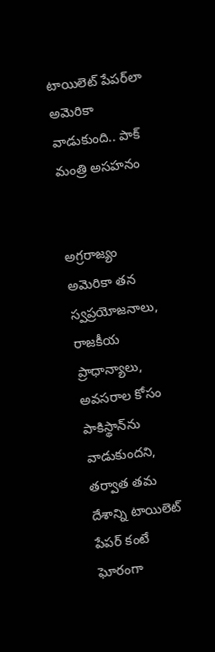టాయిలెట్ పేపర్‌లా అమెరికా వాడుకుంది.. పాక్‌ మంత్రి అసహనం


అగ్రరాజ్యం అమెరికా తన స్వప్రయోజనాలు, రాజకీయ ప్రాధాన్యాలు, అవసరాల కోసం పాకిస్థాన్‌ను వాడుకుందని, తర్వాత తమ దేశాన్ని టాయిలెట్ పేపర్ కంటే ఘోరంగా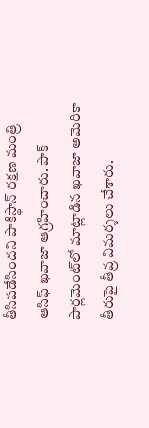తీసిపడేసిందని పాకిస్థాన్ రక్షణ మంత్రి ఆసిఫ్ ఖవాజా ఆగ్రహించారు. పాక్ పార్లమెంట్‌లో మాట్లాడిన ఖవాజా అమెరికా తీరుపై తీవ్ర విమర్శలు చేశారు.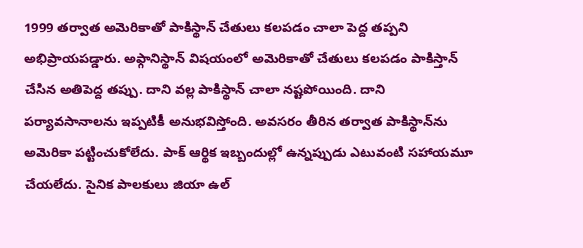1999 తర్వాత అమెరికాతో పాకిస్థాన్ చేతులు కలపడం చాలా పెద్ద తప్పని అభిప్రాయపడ్డారు. అఫ్గానిస్థాన్ విషయంలో అమెరికాతో చేతులు కలపడం పాకిస్తాన్‌ చేసిన అతిపెద్ద తప్పు. దాని వల్ల పాకిస్థాన్ చాలా నష్టపోయింది. దాని పర్యావసానాలను ఇప్పటికీ అనుభవిస్తోంది. అవసరం తీరిన తర్వాత పాకిస్థాన్‌ను అమెరికా పట్టించుకోలేదు. పాక్ ఆర్థిక ఇబ్బందుల్లో ఉన్నప్పుడు ఎటువంటి సహాయమూ చేయలేదు. సైనిక పాలకులు జియా ఉల్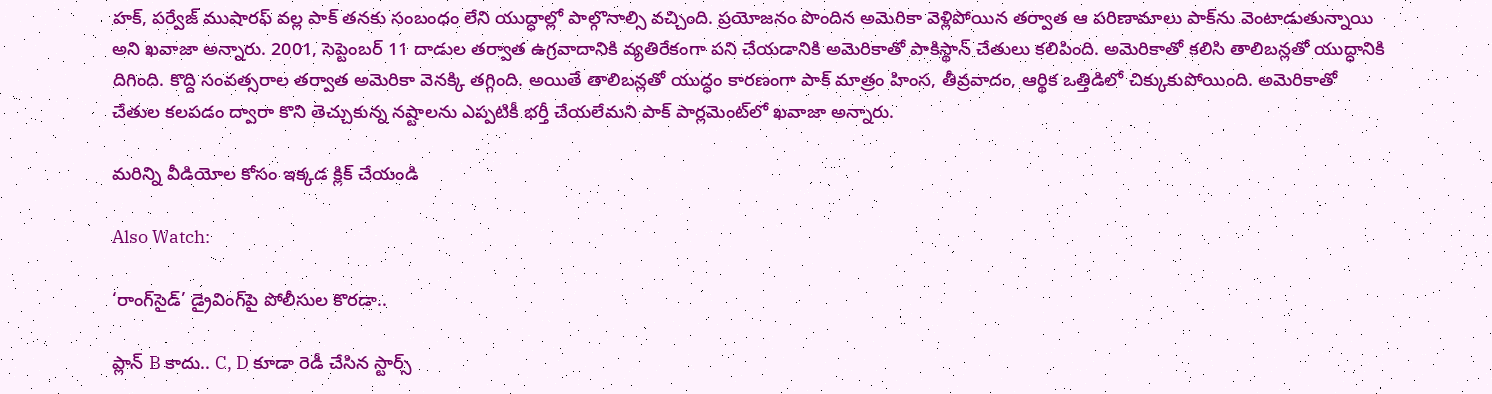హక్‌, పర్వేజ్ ముషారఫ్‌ వల్ల పాక్ తనకు సంబంధం లేని యుద్ధాల్లో పాల్గొనాల్సి వచ్చింది. ప్రయోజనం పొందిన అమెరికా వెళ్లిపోయిన తర్వాత ఆ పరిణామాలు పాక్‌ను వెంటాడుతున్నాయి అని ఖవాజా అన్నారు. 2001, సెప్టెంబర్ 11 దాడుల తర్వాత ఉగ్రవాదానికి వ్యతిరేకంగా పని చేయడానికి అమెరికాతో పాకిస్థాన్ చేతులు కలిపింది. అమెరికాతో కలిసి తాలిబన్లతో యుద్ధానికి దిగింది. కొద్ది సంవత్సరాల తర్వాత అమెరికా వెనక్కి తగ్గింది. అయితే తాలిబన్లతో యుద్ధం కారణంగా పాక్‌ మాత్రం హింస, తీవ్రవాదం, ఆర్థిక ఒత్తిడిలో చిక్కుకుపోయింది. అమెరికాతో చేతుల కలపడం ద్వారా కొని తెచ్చుకున్న నష్టాలను ఎప్పటికీ భర్తీ చేయలేమని పాక్ పార్లమెంట్‌లో ఖవాజా అన్నారు.

మరిన్ని వీడియోల కోసం ఇక్కడ క్లిక్ చేయండి

Also Watch:

‘రాంగ్‌సైడ్‌’ డ్రైవింగ్‌పై పోలీసుల కొరడా..

ప్లాన్ B కాదు.. C, D కూడా రెడీ చేసిన స్టార్స్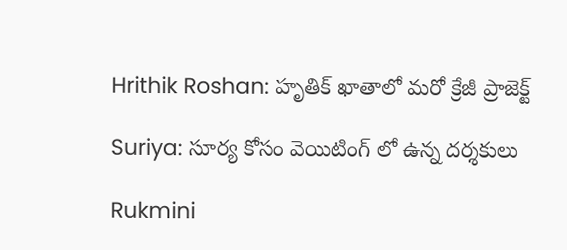Hrithik Roshan: హృతిక్ ఖాతాలో మరో క్రేజీ ప్రాజెక్ట్

Suriya: సూర్య కోసం వెయిటింగ్ లో ఉన్న దర్శకులు

Rukmini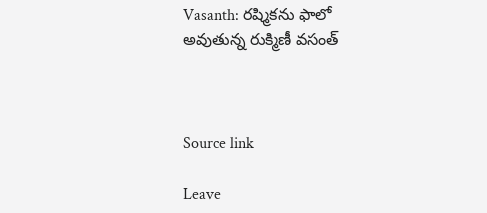Vasanth: రష్మికను ఫాలో అవుతున్న రుక్మిణీ వసంత్



Source link

Leave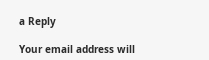a Reply

Your email address will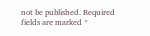not be published. Required fields are marked *